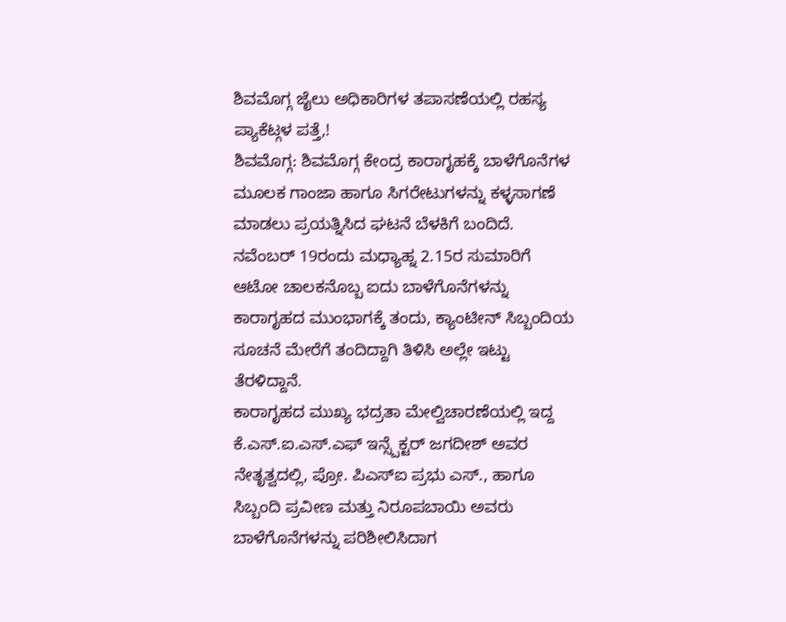ಶಿವಮೊಗ್ಗ ಜೈಲು ಅಧಿಕಾರಿಗಳ ತಪಾಸಣೆಯಲ್ಲಿ ರಹಸ್ಯ ಪ್ಯಾಕೆಟ್ಗಳ ಪತ್ತೆ,!
ಶಿವಮೊಗ್ಗ: ಶಿವಮೊಗ್ಗ ಕೇಂದ್ರ ಕಾರಾಗೃಹಕ್ಕೆ ಬಾಳೆಗೊನೆಗಳ ಮೂಲಕ ಗಾಂಜಾ ಹಾಗೂ ಸಿಗರೇಟುಗಳನ್ನು ಕಳ್ಳಸಾಗಣೆ ಮಾಡಲು ಪ್ರಯತ್ನಿಸಿದ ಘಟನೆ ಬೆಳಕಿಗೆ ಬಂದಿದೆ. ನವೆಂಬರ್ 19ರಂದು ಮಧ್ಯಾಹ್ನ 2.15ರ ಸುಮಾರಿಗೆ ಆಟೋ ಚಾಲಕನೊಬ್ಬ ಐದು ಬಾಳೆಗೊನೆಗಳನ್ನು ಕಾರಾಗೃಹದ ಮುಂಭಾಗಕ್ಕೆ ತಂದು, ಕ್ಯಾಂಟೀನ್ ಸಿಬ್ಬಂದಿಯ ಸೂಚನೆ ಮೇರೆಗೆ ತಂದಿದ್ದಾಗಿ ತಿಳಿಸಿ ಅಲ್ಲೇ ಇಟ್ಟು ತೆರಳಿದ್ದಾನೆ.
ಕಾರಾಗೃಹದ ಮುಖ್ಯ ಭದ್ರತಾ ಮೇಲ್ವಿಚಾರಣೆಯಲ್ಲಿ ಇದ್ದ ಕೆ.ಎಸ್.ಐ.ಎಸ್.ಎಫ್ ಇನ್ಸ್ಪೆಕ್ಟರ್ ಜಗದೀಶ್ ಅವರ ನೇತೃತ್ವದಲ್ಲಿ, ಪ್ರೋ. ಪಿಎಸ್ಐ ಪ್ರಭು ಎಸ್., ಹಾಗೂ ಸಿಬ್ಬಂದಿ ಪ್ರವೀಣ ಮತ್ತು ನಿರೂಪಬಾಯಿ ಅವರು ಬಾಳೆಗೊನೆಗಳನ್ನು ಪರಿಶೀಲಿಸಿದಾಗ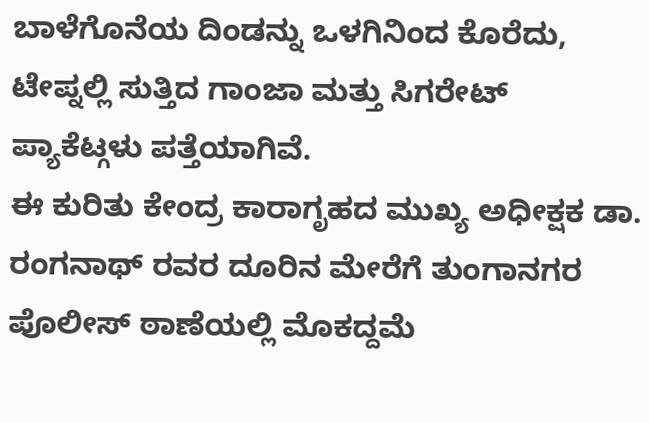ಬಾಳೆಗೊನೆಯ ದಿಂಡನ್ನು ಒಳಗಿನಿಂದ ಕೊರೆದು, ಟೇಪ್ನಲ್ಲಿ ಸುತ್ತಿದ ಗಾಂಜಾ ಮತ್ತು ಸಿಗರೇಟ್ ಪ್ಯಾಕೆಟ್ಗಳು ಪತ್ತೆಯಾಗಿವೆ.
ಈ ಕುರಿತು ಕೇಂದ್ರ ಕಾರಾಗೃಹದ ಮುಖ್ಯ ಅಧೀಕ್ಷಕ ಡಾ. ರಂಗನಾಥ್ ರವರ ದೂರಿನ ಮೇರೆಗೆ ತುಂಗಾನಗರ ಪೊಲೀಸ್ ಠಾಣೆಯಲ್ಲಿ ಮೊಕದ್ದಮೆ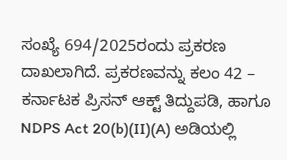ಸಂಖ್ಯೆ 694/2025ರಂದು ಪ್ರಕರಣ ದಾಖಲಾಗಿದೆ. ಪ್ರಕರಣವನ್ನು ಕಲಂ 42 – ಕರ್ನಾಟಕ ಪ್ರಿಸನ್ ಆಕ್ಟ್ ತಿದ್ದುಪಡಿ, ಹಾಗೂ NDPS Act 20(b)(II)(A) ಅಡಿಯಲ್ಲಿ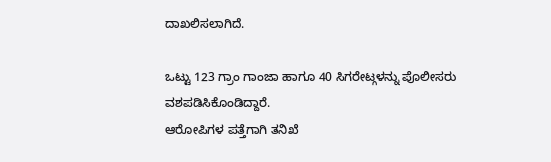ದಾಖಲಿಸಲಾಗಿದೆ.

ಒಟ್ಟು 123 ಗ್ರಾಂ ಗಾಂಜಾ ಹಾಗೂ 40 ಸಿಗರೇಟ್ಗಳನ್ನು ಪೊಲೀಸರು ವಶಪಡಿಸಿಕೊಂಡಿದ್ದಾರೆ.
ಆರೋಪಿಗಳ ಪತ್ತೆಗಾಗಿ ತನಿಖೆ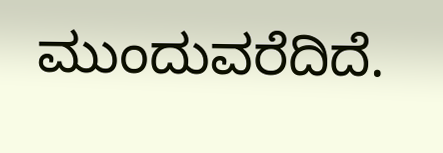ಮುಂದುವರೆದಿದೆ.